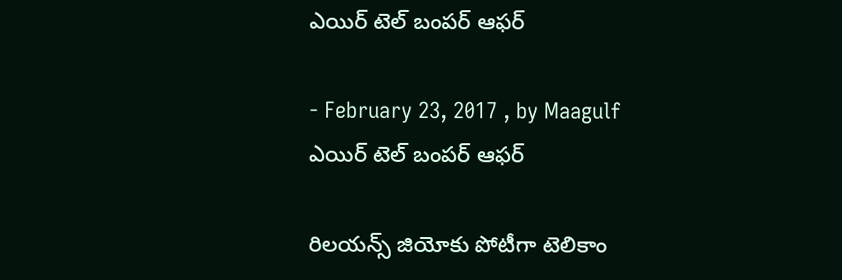ఎయిర్ టెల్ బంపర్ ఆఫర్

- February 23, 2017 , by Maagulf
ఎయిర్ టెల్ బంపర్ ఆఫర్

రిలయన్స్ జియోకు పోటీగా టెలికాం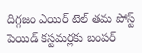దిగ్గజం ఎయిర్ టెల్ తమ పోస్ట్ పెయిడ్ కస్టమర్లకు బంపర్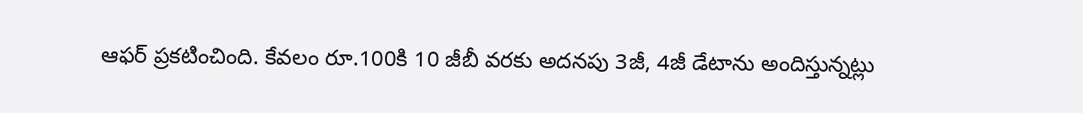ఆఫర్ ప్రకటించింది. కేవలం రూ.100కి 10 జీబీ వరకు అదనపు 3జీ, 4జీ డేటాను అందిస్తున్నట్లు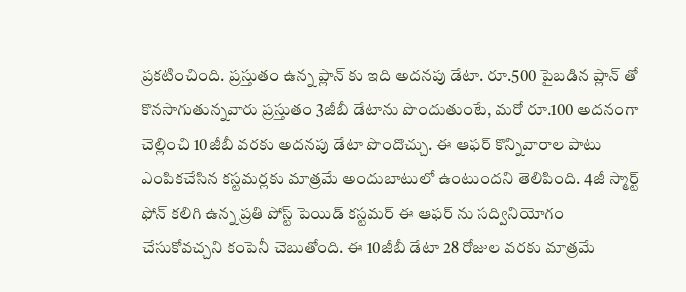ప్రకటించింది. ప్రస్తుతం ఉన్న ప్లాన్ కు ఇది అదనపు డేటా. రూ.500 పైబడిన ప్లాన్ తో కొనసాగుతున్నవారు ప్రస్తుతం 3జీబీ డేటాను పొందుతుంటే, మరో రూ.100 అదనంగా చెల్లించి 10జీబీ వరకు అదనపు డేటా పొందొచ్చు. ఈ ఆఫర్ కొన్నివారాల పాటు ఎంపికచేసిన కస్టమర్లకు మాత్రమే అందుబాటులో ఉంటుందని తెలిపింది. 4జీ స్మార్ట్ ఫోన్ కలిగి ఉన్న ప్రతి పోస్ట్ పెయిడ్ కస్టమర్ ఈ ఆఫర్ ను సద్వినియోగం చేసుకోవచ్చని కంపెనీ చెబుతోంది. ఈ 10జీబీ డేటా 28 రోజుల వరకు మాత్రమే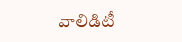వాలిడిటీ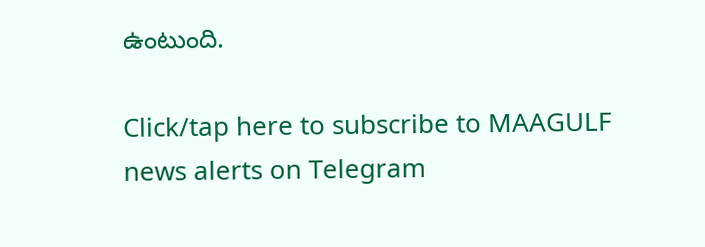ఉంటుంది.

Click/tap here to subscribe to MAAGULF news alerts on Telegram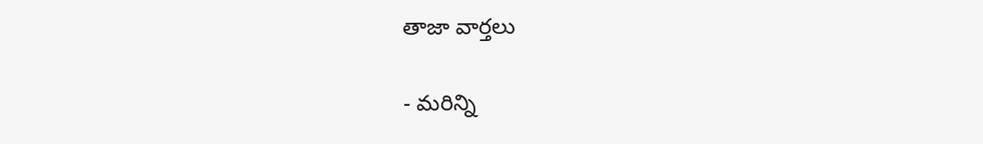తాజా వార్తలు

- మరిన్ని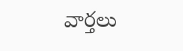వార్తలు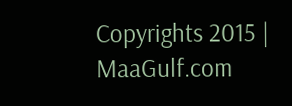Copyrights 2015 | MaaGulf.com